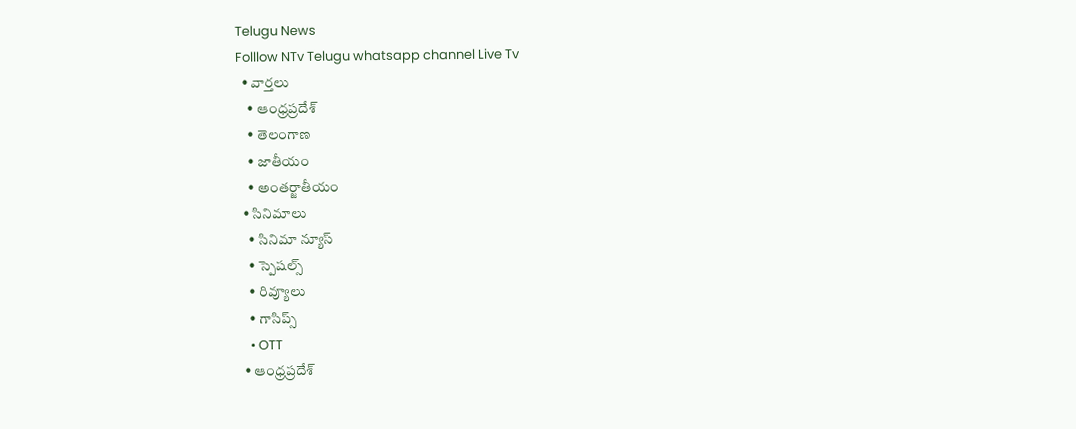Telugu News
Folllow NTv Telugu whatsapp channel Live Tv
  • వార్తలు
    • ఆంధ్రప్రదేశ్
    • తెలంగాణ
    • జాతీయం
    • అంతర్జాతీయం
  • సినిమాలు
    • సినిమా న్యూస్
    • స్పెషల్స్
    • రివ్యూలు
    • గాసిప్స్
    • OTT
  • ఆంధ్రప్రదేశ్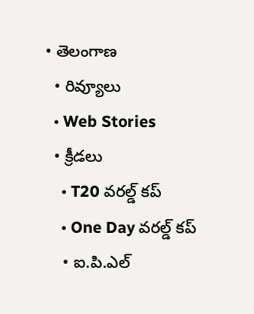• తెలంగాణ
  • రివ్యూలు
  • Web Stories
  • క్రీడలు
    • T20 వరల్డ్ కప్
    • One Day వరల్డ్ కప్
    • ఐ.పి.ఎల్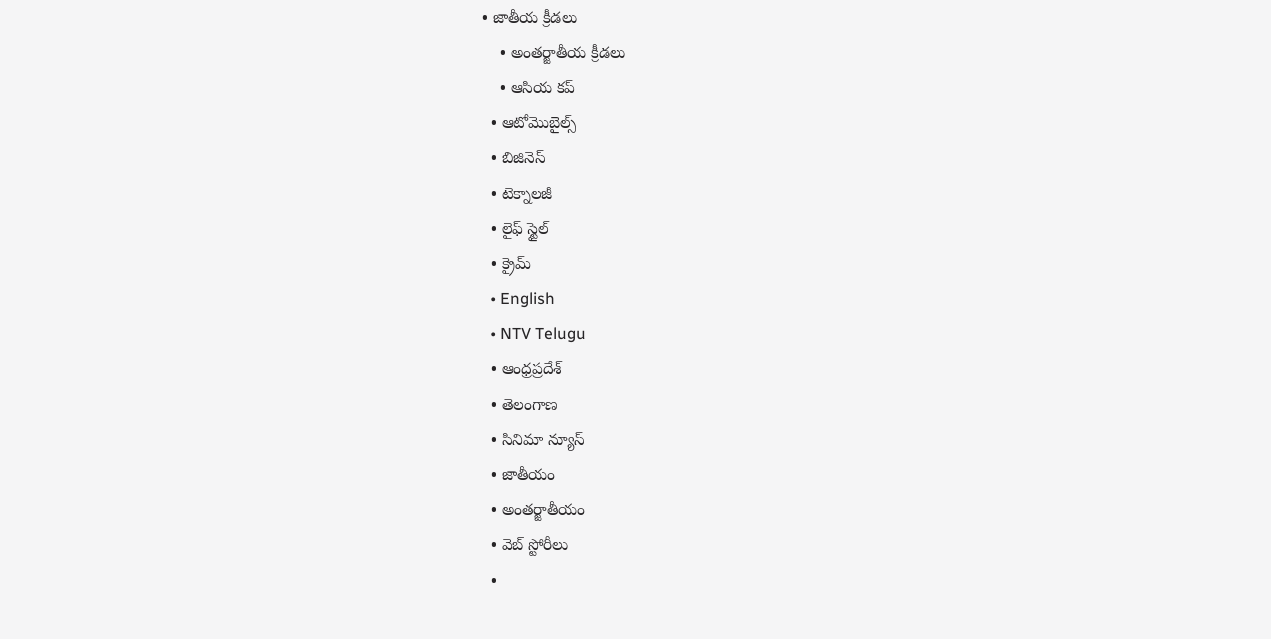• జాతీయ క్రీడలు
    • అంతర్జాతీయ క్రీడలు
    • ఆసియ కప్
  • ఆటోమొబైల్స్
  • బిజినెస్‌
  • టెక్నాలజీ
  • లైఫ్ స్టైల్
  • క్రైమ్
  • English
  • NTV Telugu
  • ఆంధ్రప్రదేశ్
  • తెలంగాణ
  • సినిమా న్యూస్
  • జాతీయం
  • అంతర్జాతీయం
  • వెబ్ స్టోరీలు
  •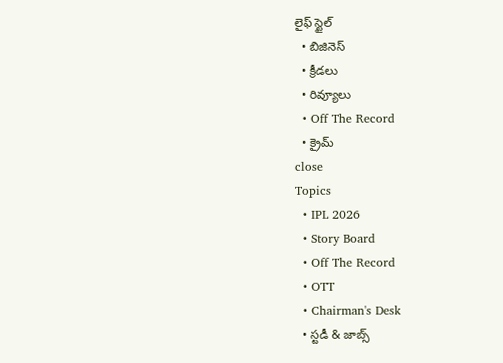లైఫ్ స్టైల్
  • బిజినెస్‌
  • క్రీడలు
  • రివ్యూలు
  • Off The Record
  • క్రైమ్
close
Topics
  • IPL 2026
  • Story Board
  • Off The Record
  • OTT
  • Chairman's Desk
  • స్టడీ & జాబ్స్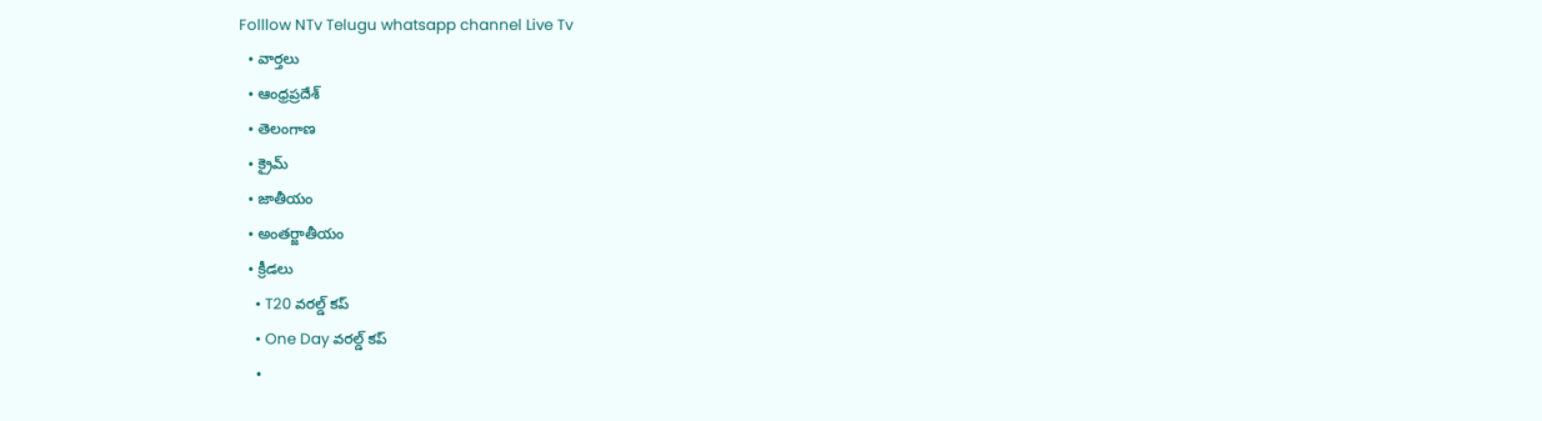Folllow NTv Telugu whatsapp channel Live Tv
  • వార్తలు
  • ఆంధ్రప్రదేశ్
  • తెలంగాణ
  • క్రైమ్
  • జాతీయం
  • అంతర్జాతీయం
  • క్రీడలు
    • T20 వరల్డ్ కప్
    • One Day వరల్డ్ కప్
    •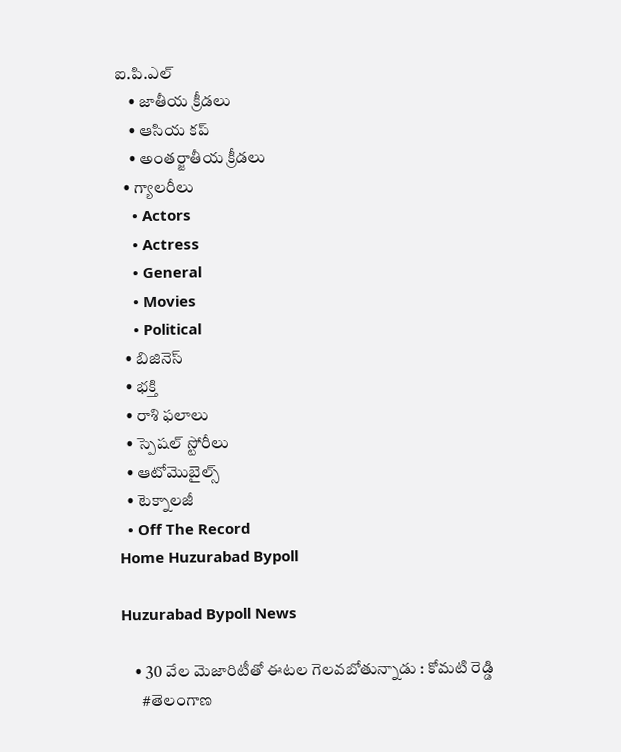ఐ.పి.ఎల్
    • జాతీయ క్రీడలు
    • ఆసియ కప్
    • అంతర్జాతీయ క్రీడలు
  • గ్యాలరీలు
    • Actors
    • Actress
    • General
    • Movies
    • Political
  • బిజినెస్‌
  • భక్తి
  • రాశి ఫలాలు
  • స్పెషల్‌ స్టోరీలు
  • ఆటోమొబైల్స్
  • టెక్నాలజీ
  • Off The Record
Home Huzurabad Bypoll

Huzurabad Bypoll News

    • 30 వేల మెజారిటీతో ఈటల గెలవబోతున్నాడు : కోమటి రెడ్డి
      #తెలంగాణ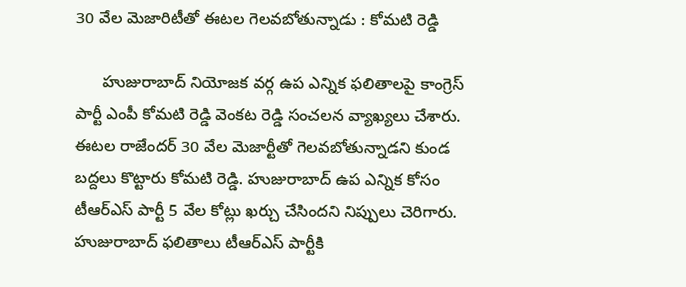30 వేల మెజారిటీతో ఈటల గెలవబోతున్నాడు : కోమటి రెడ్డి

      హుజురాబాద్‌ నియోజక వర్గ ఉప ఎన్నిక ఫలితాలపై కాంగ్రెస్‌ పార్టీ ఎంపీ కోమటి రెడ్డి వెంకట రెడ్డి సంచలన వ్యాఖ్యలు చేశారు. ఈటల రాజేందర్ 30 వేల మెజార్టీతో గెలవబోతున్నాడని కుండ బద్దలు కొట్టారు కోమటి రెడ్డి. హుజురాబాద్ ఉప ఎన్నిక కోసం టీఆర్ఎస్ పార్టీ 5 వేల కోట్లు ఖర్చు చేసిందని నిప్పులు చెరిగారు. హుజురాబాద్ ఫలితాలు టీఆర్ఎస్ పార్టీకి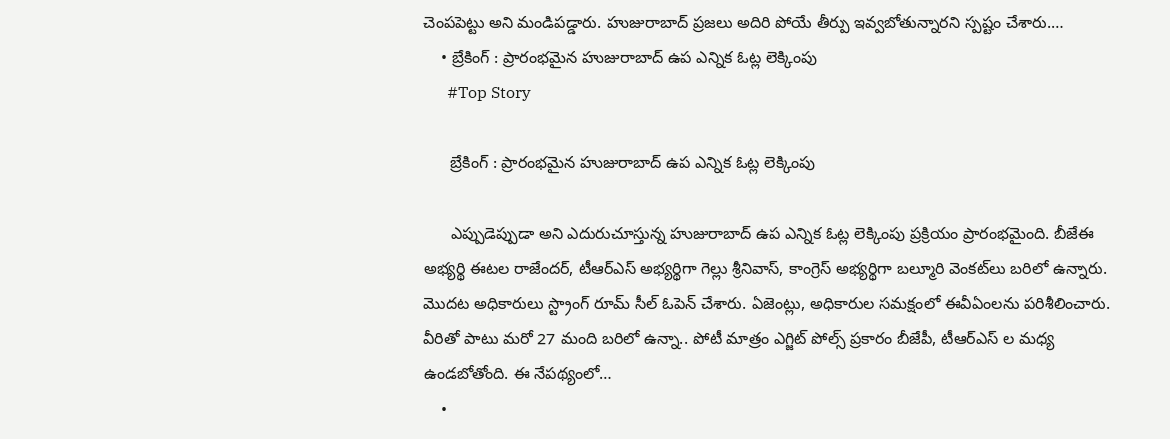చెంపపెట్టు అని మండిపడ్డారు. హుజురాబాద్ ప్రజలు అదిరి పోయే తీర్పు ఇవ్వబోతున్నారని స్పష్టం చేశారు.…
    • బ్రేకింగ్‌ : ప్రారంభమైన హుజురాబాద్‌ ఉప ఎన్నిక ఓట్ల లెక్కింపు
      #Top Story

      బ్రేకింగ్‌ : ప్రారంభమైన హుజురాబాద్‌ ఉప ఎన్నిక ఓట్ల లెక్కింపు

      ఎప్పుడెప్పుడా అని ఎదురుచూస్తున్న హుజురాబాద్‌ ఉప ఎన్నిక ఓట్ల లెక్కింపు ప్రక్రియం ప్రారంభమైంది. బీజేఈ అభ్యర్థి ఈటల రాజేందర్, టీఆర్‌ఎస్‌ అభ్యర్థిగా గెల్లు శ్రీనివాస్‌, కాంగ్రెస్‌ అభ్యర్థిగా బల్మూరి వెంకట్‌లు బరిలో ఉన్నారు. మొదట అధికారులు స్ట్రాంగ్‌ రూమ్‌ సీల్‌ ఓపెన్‌ చేశారు. ఏజెంట్లు, అధికారుల సమక్షంలో ఈవీఏంలను పరిశీలించారు. వీరితో పాటు మరో 27 మంది బరిలో ఉన్నా.. పోటీ మాత్రం ఎగ్జిట్‌ పోల్స్‌ ప్రకారం బీజేపీ, టీఆర్‌ఎస్‌ ల మధ్య ఉండబోతోంది. ఈ నేపథ్యంలో…
    •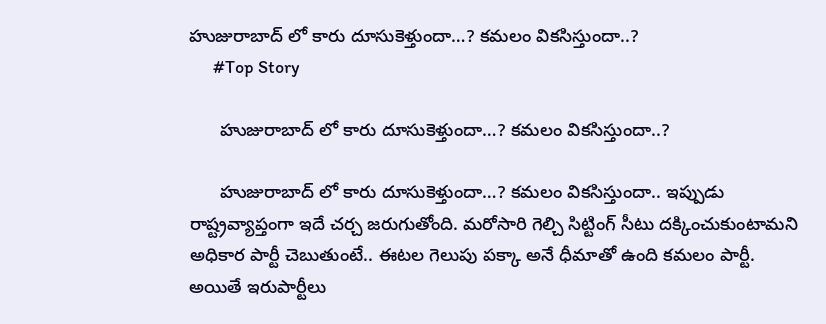హుజురాబాద్‌ లో కారు దూసుకెళ్తుందా…? కమలం వికసిస్తుందా..?
      #Top Story

      హుజురాబాద్‌ లో కారు దూసుకెళ్తుందా…? కమలం వికసిస్తుందా..?

      హుజురాబాద్‌ లో కారు దూసుకెళ్తుందా…? కమలం వికసిస్తుందా.. ఇప్పుడు రాష్ట్రవ్యాప్తంగా ఇదే చర్చ జరుగుతోంది. మరోసారి గెల్చి సిట్టింగ్ సీటు దక్కించుకుంటామని అధికార పార్టీ చెబుతుంటే.. ఈటల గెలుపు పక్కా అనే ధీమాతో ఉంది కమలం పార్టీ. అయితే ఇరుపార్టీలు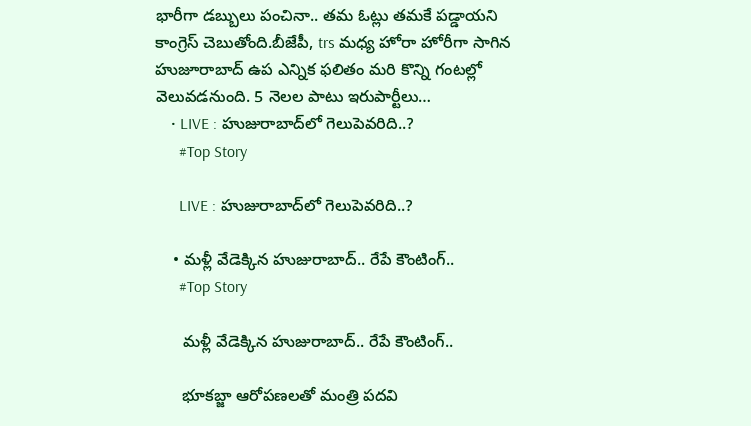భారీగా డబ్బులు పంచినా.. తమ ఓట్లు తమకే పడ్డాయని కాంగ్రెస్ చెబుతోంది.బీజేపీ, trs మధ్య హోరా హోరీగా సాగిన హుజూరాబాద్ ఉప ఎన్నిక ఫలితం మరి కొన్ని గంటల్లో వెలువడనుంది. 5 నెలల పాటు ఇరుపార్టీలు…
    • LIVE : హుజురాబాద్‌లో గెలుపెవరిది..?
      #Top Story

      LIVE : హుజురాబాద్‌లో గెలుపెవరిది..?

    • మళ్లీ వేడెక్కిన హుజురాబాద్‌.. రేపే కౌంటింగ్‌..
      #Top Story

      మళ్లీ వేడెక్కిన హుజురాబాద్‌.. రేపే కౌంటింగ్‌..

      భూకబ్జా ఆరోపణలతో మంత్రి పదవి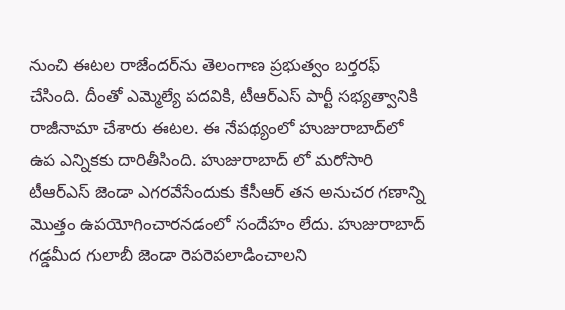నుంచి ఈటల రాజేందర్‌ను తెలంగాణ ప్రభుత్వం బర్తరఫ్‌ చేసింది. దీంతో ఎమ్మెల్యే పదవికి, టీఆర్‌ఎస్‌ పార్టీ సభ్యత్వానికి రాజీనామా చేశారు ఈటల. ఈ నేపథ్యంలో హుజురాబాద్‌లో ఉప ఎన్నికకు దారితీసింది. హుజురాబాద్‌ లో మరోసారి టీఆర్‌ఎస్‌ జెండా ఎగరవేసేందుకు కేసీఆర్‌ తన అనుచర గణాన్ని మొత్తం ఉపయోగించారనడంలో సందేహం లేదు. హుజురాబాద్‌ గడ్డమీద గులాబీ జెండా రెపరెపలాడించాలని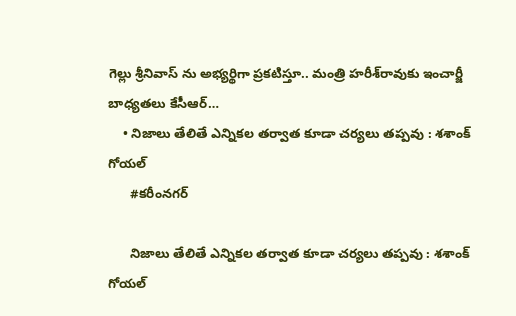గెల్లు శ్రీనివాస్‌ ను అభ్యర్థిగా ప్రకటిస్తూ.. మంత్రి హరీశ్‌రావుకు ఇంచార్జీ బాధ్యతలు కేసీఆర్‌…
    • నిజాలు తేలితే ఎన్నికల తర్వాత కూడా చర్యలు తప్పవు : శశాంక్‌ గోయల్‌
      #కరీంనగర్

      నిజాలు తేలితే ఎన్నికల తర్వాత కూడా చర్యలు తప్పవు : శశాంక్‌ గోయల్‌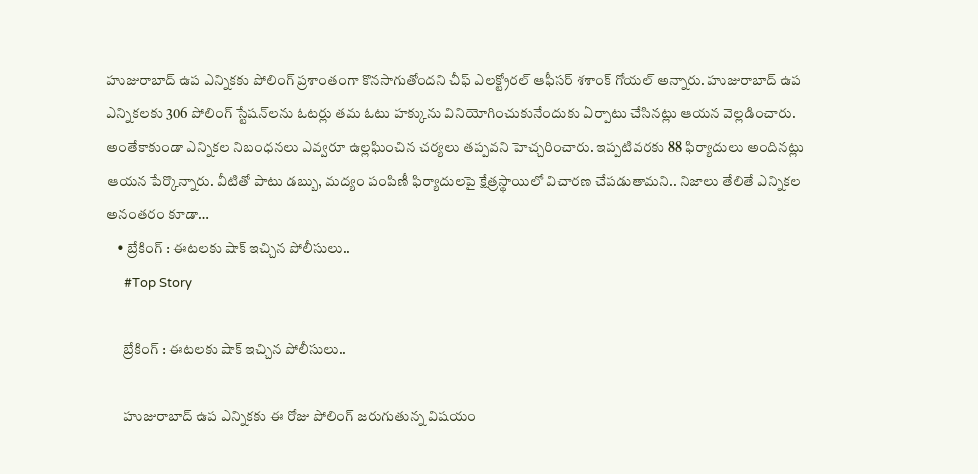హుజురాబాద్‌ ఉప ఎన్నికకు పోలింగ్‌ ప్రశాంతంగా కొనసాగుతోందని చీఫ్‌ ఎలక్ట్రోరల్‌ ఆఫీసర్‌ శశాంక్‌ గోయల్‌ అన్నారు. హుజురాబాద్‌ ఉప ఎన్నికలకు 306 పోలింగ్‌ స్టేషన్‌లను ఓటర్లు తమ ఓటు హక్కును వినియోగించుకునేందుకు ఏర్పాటు చేసినట్లు ఆయన వెల్లడించారు. అంతేకాకుండా ఎన్నికల నిబంధనలు ఎవ్వరూ ఉల్లఘించిన చర్యలు తప్పవని హెచ్చరించారు. ఇప్పటివరకు 88 ఫిర్యాదులు అందినట్లు ఆయన పేర్కొన్నారు. వీటితో పాటు డబ్బు, మద్యం పంపిణీ ఫిర్యాదులపై క్షేత్రస్థాయిలో విచారణ చేపడుతామని.. నిజాలు తేలితే ఎన్నికల అనంతరం కూడా…
    • బ్రేకింగ్‌ : ఈటలకు షాక్‌ ఇచ్చిన పోలీసులు..
      #Top Story

      బ్రేకింగ్‌ : ఈటలకు షాక్‌ ఇచ్చిన పోలీసులు..

      హుజురాబాద్‌ ఉప ఎన్నికకు ఈ రోజు పోలింగ్‌ జరుగుతున్న విషయం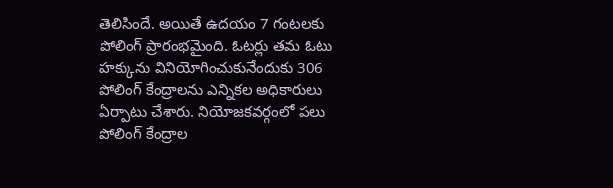తెలిసిందే. అయితే ఉదయం 7 గంటలకు పోలింగ్‌ ప్రారంభమైంది. ఓటర్లు తమ ఓటు హక్కును వినియోగించుకునేందుకు 306 పోలింగ్‌ కేంద్రాలను ఎన్నికల అధికారులు ఏర్పాటు చేశారు. నియోజకవర్గంలో పలు పోలింగ్‌ కేంద్రాల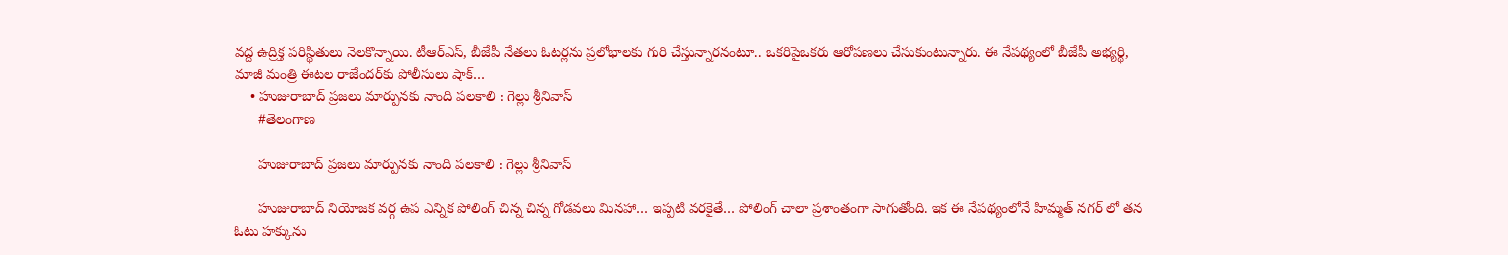వద్ద ఉద్రిక్త పరిస్థితులు నెలకొన్నాయి. టీఆర్‌ఎస్‌, బీజేపీ నేతలు ఓటర్లను ప్రలోభాలకు గురి చేస్తున్నారనంటూ.. ఒకరిపైఒకరు ఆరోపణలు చేసుకుంటున్నారు. ఈ నేపథ్యంలో బీజేపీ అభ్యర్థి, మాజీ మంత్రి ఈటల రాజేందర్‌కు పోలీసులు షాక్‌…
    • హుజురాబాద్‌ ప్రజలు మార్పునకు నాంది పలకాలి : గెల్లు శ్రీనివాస్
      #తెలంగాణ

      హుజురాబాద్‌ ప్రజలు మార్పునకు నాంది పలకాలి : గెల్లు శ్రీనివాస్

      హుజురాబాద్‌ నియోజక వర్గ ఉప ఎన్నిక పోలింగ్‌ చిన్న చిన్న గోడవలు మినహా… ఇప్పటి వరకైతే… పోలింగ్‌ చాలా ప్రశాంతంగా సాగుతోంది. ఇక ఈ నేపథ్యంలోనే హిమ్మత్‌ నగర్‌ లో తన ఓటు హక్కును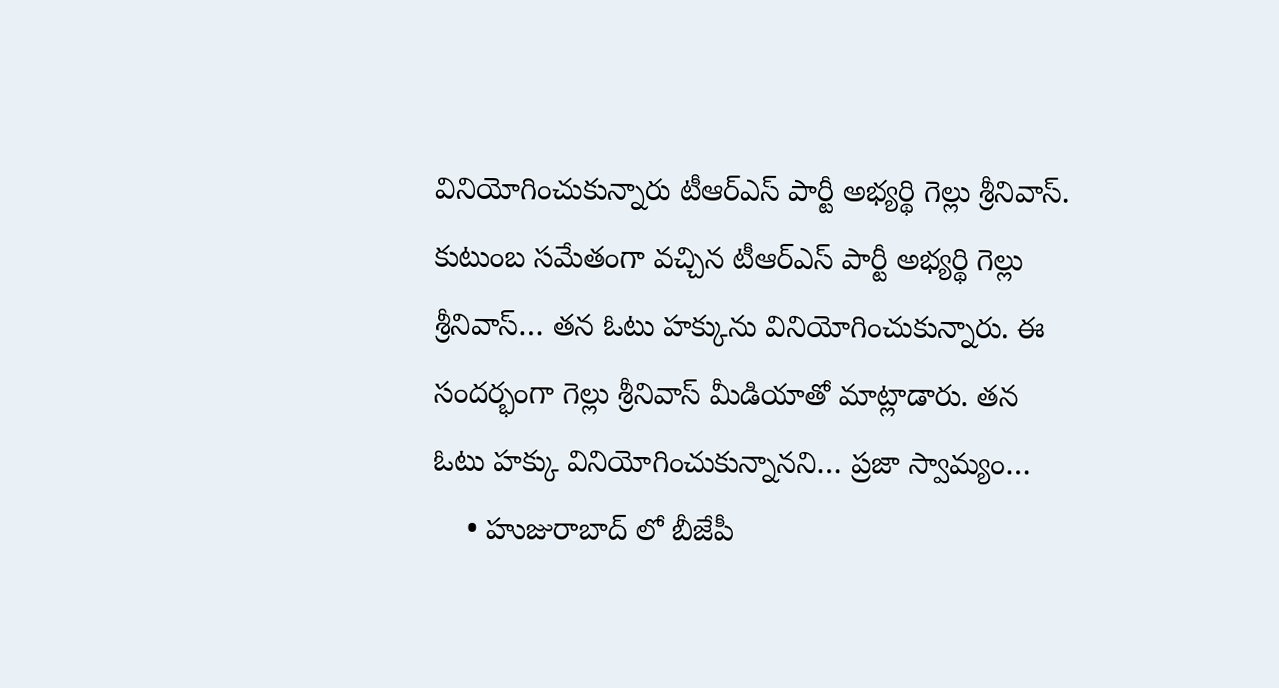వినియోగించుకున్నారు టీఆర్‌ఎస్‌ పార్టీ అభ్యర్థి గెల్లు శ్రీనివాస్‌. కుటుంబ సమేతంగా వచ్చిన టీఆర్‌ఎస్‌ పార్టీ అభ్యర్థి గెల్లు శ్రీనివాస్‌… తన ఓటు హక్కును వినియోగించుకున్నారు. ఈ సందర్భంగా గెల్లు శ్రీనివాస్‌ మీడియాతో మాట్లాడారు. తన ఓటు హక్కు వినియోగించుకున్నానని… ప్రజా స్వామ్యం…
    • హుజురాబాద్ లో బీజేపీ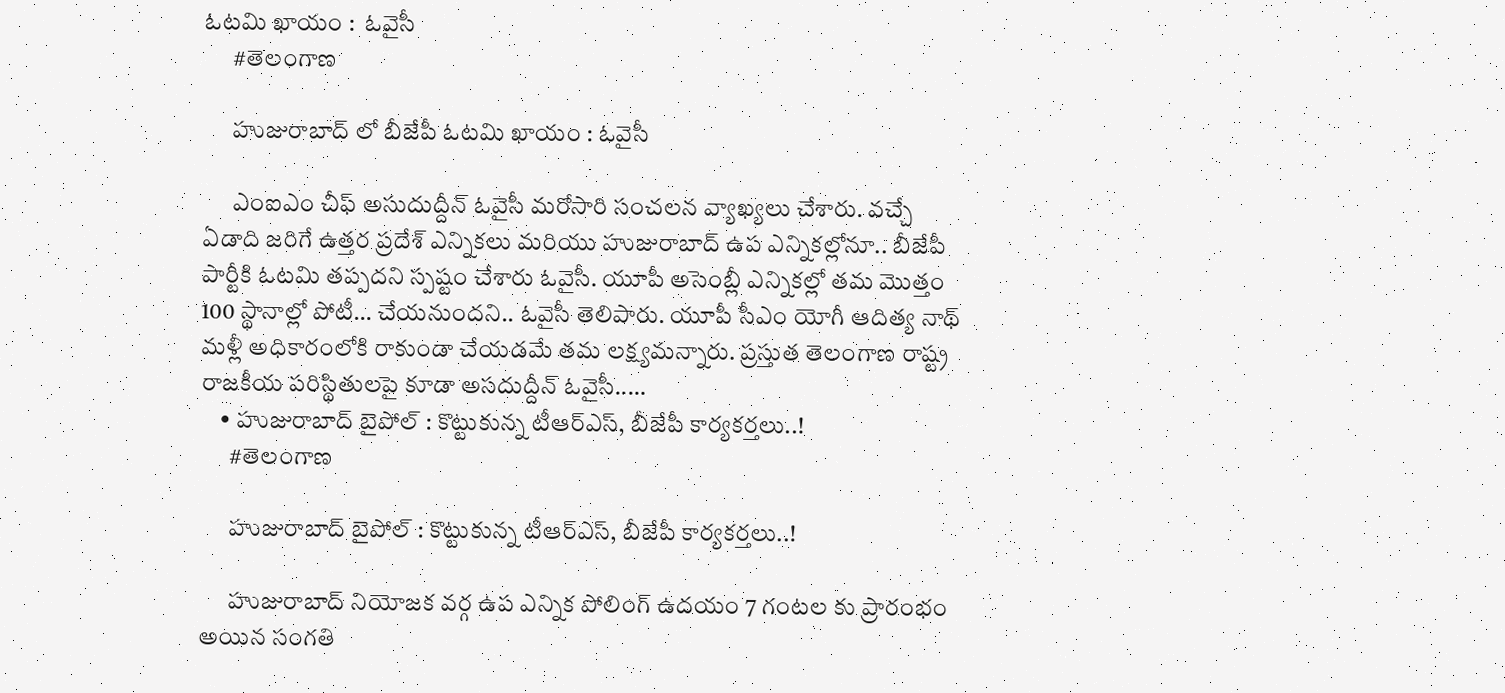ఓటమి ఖాయం :  ఓవైసీ
      #తెలంగాణ

      హుజురాబాద్ లో బీజేపీ ఓటమి ఖాయం : ఓవైసీ

      ఎంఐఎం చీఫ్‌ అసుదుద్దీన్‌ ఓవైసీ మరోసారి సంచలన వ్యాఖ్యలు చేశారు. వచ్చే ఏడాది జరిగే ఉత్తర ప్రదేశ్‌ ఎన్నికలు మరియు హుజురాబాద్‌ ఉప ఎన్నికల్లోనూ.. బీజేపీ పార్టీకి ఓటమి తప్పదని స్పష్టం చేశారు ఓవైసీ. యూపీ అసెంబ్లీ ఎన్నికల్లో తమ మొత్తం 100 స్థానాల్లో పోటీ… చేయనుందని.. ఓవైసీ తెలిపారు. యూపీ సీఎం యోగీ ఆదిత్య నాథ్‌ మళ్లీ అధికారంలోకి రాకుండా చేయడమే తమ లక్ష్యమన్నారు. ప్రస్తుత తెలంగాణ రాష్ట్ర రాజకీయ పరిస్థితులపై కూడా అసదుద్దీన్‌ ఓవైసీ..…
    • హుజురాబాద్ బైపోల్ : కొట్టుకున్న టీఆర్ఎస్, బీజేపీ కార్యకర్తలు..!
      #తెలంగాణ

      హుజురాబాద్ బైపోల్ : కొట్టుకున్న టీఆర్ఎస్, బీజేపీ కార్యకర్తలు..!

      హుజురాబాద్‌ నియోజక వర్గ ఉప ఎన్నిక పోలింగ్‌ ఉదయం 7 గంటల కు ప్రారంభం అయిన సంగతి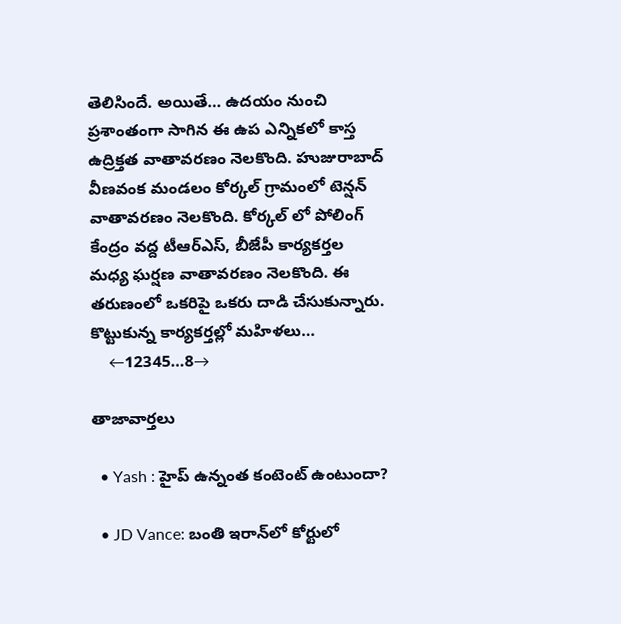తెలిసిందే. అయితే… ఉదయం నుంచి ప్రశాంతంగా సాగిన ఈ ఉప ఎన్నికలో కాస్త ఉద్రిక్తత వాతావరణం నెలకొంది. హుజురాబాద్‌ వీణవంక మండలం కోర్కల్‌ గ్రామంలో టెన్షన్‌ వాతావరణం నెలకొంది. కోర్కల్‌ లో పోలింగ్‌ కేంద్రం వద్ద టీఆర్‌ఎస్‌, బీజేపీ కార్యకర్తల మధ్య ఘర్షణ వాతావరణం నెలకొంది. ఈ తరుణంలో ఒకరిపై ఒకరు దాడి చేసుకున్నారు. కొట్టుకున్న కార్యకర్తల్లో మహిళలు…
    ←12345…8→

తాజావార్తలు

  • Yash : హైప్ ఉన్నంత కంటెంట్ ఉంటుందా?

  • JD Vance: బంతి ఇరాన్‌లో కోర్టులో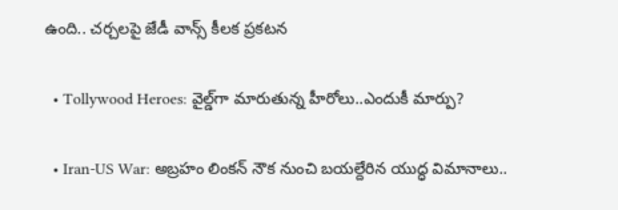ఉంది.. చర్చలపై జేడీ వాన్స్ కీలక ప్రకటన

  • Tollywood Heroes: వైల్డ్‌గా మారుతున్న హీరోలు..ఎందుకీ మార్పు?

  • Iran-US War: అబ్రహం లింకన్ నౌక నుంచి బయల్దేరిన యుద్ధ విమానాలు..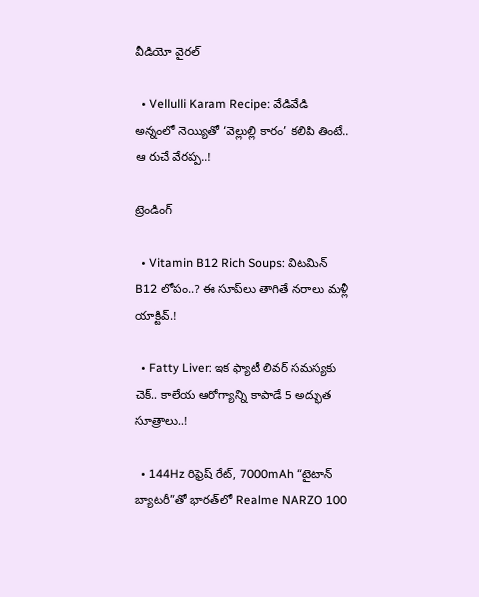వీడియో వైరల్

  • Vellulli Karam Recipe: వేడివేడి అన్నంలో నెయ్యితో ‘వెల్లుల్లి కారం’ కలిపి తింటే.. ఆ రుచే వేరప్ప..!

ట్రెండింగ్‌

  • Vitamin B12 Rich Soups: విటమిన్ B12 లోపం..? ఈ సూప్‌లు తాగితే నరాలు మళ్లీ యాక్టివ్.!

  • Fatty Liver: ఇక ఫ్యాటీ లివర్ సమస్యకు చెక్.. కాలేయ ఆరోగ్యాన్ని కాపాడే 5 అద్భుత సూత్రాలు..!

  • 144Hz రిఫ్రెష్ రేట్, 7000mAh “టైటాన్ బ్యాటరీ”తో భారత్‌లో Realme NARZO 100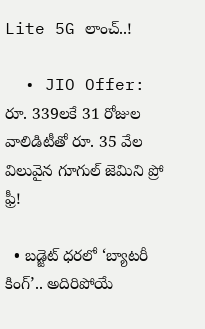Lite 5G లాంచ్..!

  • JIO Offer: రూ. 339లకే 31 రోజుల వాలిడిటీతో రూ. 35 వేల విలువైన గూగుల్ జెమిని ప్రో ఫ్రీ!

  • బడ్జెట్ ధరలో ‘బ్యాటరీ కింగ్’.. అదిరిపోయే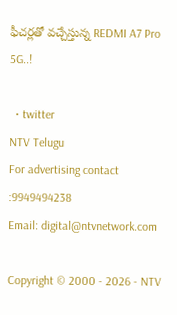ఫీచర్లతో వచ్చేస్తున్న REDMI A7 Pro 5G..!

  • twitter
NTV Telugu
For advertising contact :9949494238
Email: digital@ntvnetwork.com

Copyright © 2000 - 2026 - NTV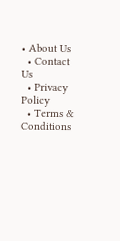• About Us
  • Contact Us
  • Privacy Policy
  • Terms & Conditions